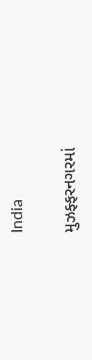India

મુઝફ્ફરનગરમાં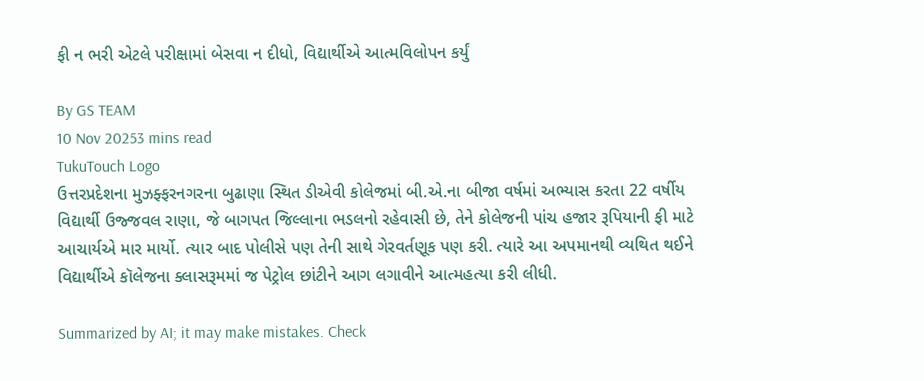ફી ન ભરી એટલે પરીક્ષામાં બેસવા ન દીધો, વિદ્યાર્થીએ આત્મવિલોપન કર્યું

By GS TEAM
10 Nov 20253 mins read
TukuTouch Logo
ઉત્તરપ્રદેશના મુઝફ્ફરનગરના બુઢાણા સ્થિત ડીએવી કોલેજમાં બી.એ.ના બીજા વર્ષમાં અભ્યાસ કરતા 22 વર્ષીય વિદ્યાર્થી ઉજ્જવલ રાણા, જે બાગપત જિલ્લાના ભડલનો રહેવાસી છે, તેને કોલેજની પાંચ હજાર રૂપિયાની ફી માટે આચાર્યએ માર માર્યો. ત્યાર બાદ પોલીસે પણ તેની સાથે ગેરવર્તણૂક પણ કરી. ત્યારે આ અપમાનથી વ્યથિત થઈને વિદ્યાર્થીએ કૉલેજના ક્લાસરૂમમાં જ પેટ્રોલ છાંટીને આગ લગાવીને આત્મહત્યા કરી લીધી.

Summarized by AI; it may make mistakes. Check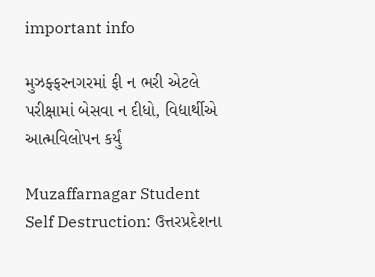important info

મુઝફ્ફરનગરમાં ફી ન ભરી એટલે પરીક્ષામાં બેસવા ન દીધો, વિદ્યાર્થીએ આત્મવિલોપન કર્યું

Muzaffarnagar Student Self Destruction: ઉત્તરપ્રદેશના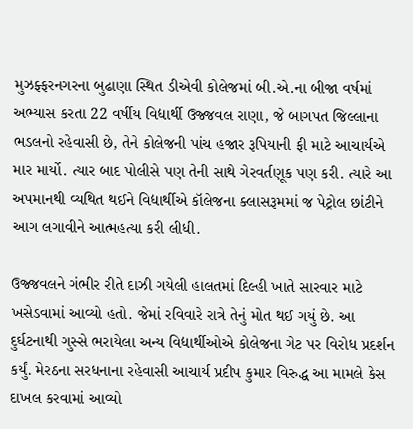મુઝફ્ફરનગરના બુઢાણા સ્થિત ડીએવી કોલેજમાં બી.એ.ના બીજા વર્ષમાં અભ્યાસ કરતા 22 વર્ષીય વિદ્યાર્થી ઉજ્જવલ રાણા, જે બાગપત જિલ્લાના ભડલનો રહેવાસી છે, તેને કોલેજની પાંચ હજાર રૂપિયાની ફી માટે આચાર્યએ માર માર્યો. ત્યાર બાદ પોલીસે પણ તેની સાથે ગેરવર્તણૂક પણ કરી. ત્યારે આ અપમાનથી વ્યથિત થઈને વિદ્યાર્થીએ કૉલેજના ક્લાસરૂમમાં જ પેટ્રોલ છાંટીને આગ લગાવીને આત્મહત્યા કરી લીધી.

ઉજ્જવલને ગંભીર રીતે દાઝી ગયેલી હાલતમાં દિલ્હી ખાતે સારવાર માટે ખસેડવામાં આવ્યો હતો. જેમાં રવિવારે રાત્રે તેનું મોત થઈ ગયું છે. આ દુર્ઘટનાથી ગુસ્સે ભરાયેલા અન્ય વિદ્યાર્થીઓએ કોલેજના ગેટ પર વિરોધ પ્રદર્શન કર્યું. મેરઠના સરધનાના રહેવાસી આચાર્ય પ્રદીપ કુમાર વિરુદ્ધ આ મામલે કેસ દાખલ કરવામાં આવ્યો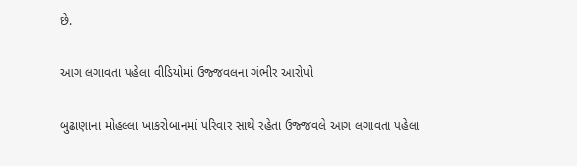છે.

આગ લગાવતા પહેલા વીડિયોમાં ઉજ્જવલના ગંભીર આરોપો

બુઢાણાના મોહલ્લા ખાકરોબાનમાં પરિવાર સાથે રહેતા ઉજ્જવલે આગ લગાવતા પહેલા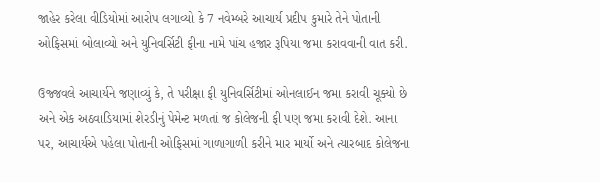જાહેર કરેલા વીડિયોમાં આરોપ લગાવ્યો કે 7 નવેમ્બરે આચાર્ય પ્રદીપ કુમારે તેને પોતાની ઓફિસમાં બોલાવ્યો અને યુનિવર્સિટી ફીના નામે પાંચ હજાર રૂપિયા જમા કરાવવાની વાત કરી.

ઉજ્જવલે આચાર્યને જણાવ્યું કે, તે પરીક્ષા ફી યુનિવર્સિટીમાં ઓનલાઈન જમા કરાવી ચૂક્યો છે અને એક અઠવાડિયામાં શેરડીનું પેમેન્ટ મળતાં જ કોલેજની ફી પણ જમા કરાવી દેશે. આના પર, આચાર્યએ પહેલા પોતાની ઓફિસમાં ગાળાગાળી કરીને માર માર્યો અને ત્યારબાદ કોલેજના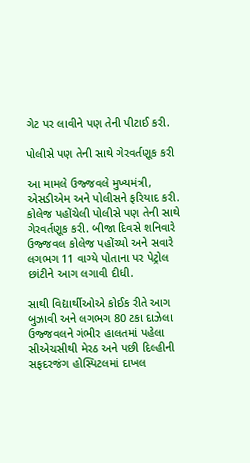ગેટ પર લાવીને પણ તેની પીટાઈ કરી.

પોલીસે પણ તેની સાથે ગેરવર્તણૂક કરી

આ મામલે ઉજ્જવલે મુખ્યમંત્રી, એસડીએમ અને પોલીસને ફરિયાદ કરી. કોલેજ પહોંચેલી પોલીસે પણ તેની સાથે ગેરવર્તણૂક કરી. બીજા દિવસે શનિવારે ઉજ્જવલ કોલેજ પહોંચ્યો અને સવારે લગભગ 11 વાગ્યે પોતાના પર પેટ્રોલ છાંટીને આગ લગાવી દીધી.

સાથી વિદ્યાર્થીઓએ કોઈક રીતે આગ બુઝાવી અને લગભગ 80 ટકા દાઝેલા ઉજ્જવલને ગંભીર હાલતમાં પહેલા સીએચસીથી મેરઠ અને પછી દિલ્હીની સફદરજંગ હોસ્પિટલમાં દાખલ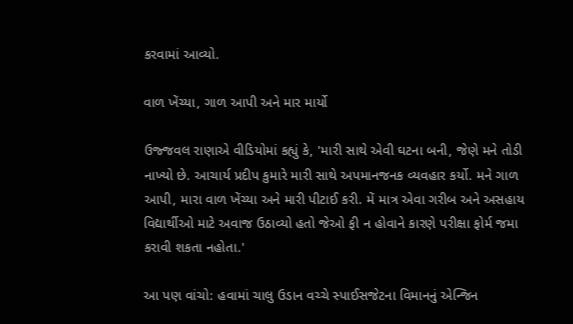કરવામાં આવ્યો.

વાળ ખેંચ્યા, ગાળ આપી અને માર માર્યો

ઉજ્જવલ રાણાએ વીડિયોમાં કહ્યું કે, 'મારી સાથે એવી ઘટના બની, જેણે મને તોડી નાખ્યો છે. આચાર્ય પ્રદીપ કુમારે મારી સાથે અપમાનજનક વ્યવહાર કર્યો. મને ગાળ આપી, મારા વાળ ખેંચ્યા અને મારી પીટાઈ કરી. મેં માત્ર એવા ગરીબ અને અસહાય વિદ્યાર્થીઓ માટે અવાજ ઉઠાવ્યો હતો જેઓ ફી ન હોવાને કારણે પરીક્ષા ફોર્મ જમા કરાવી શકતા નહોતા.'

આ પણ વાંચો: હવામાં ચાલુ ઉડાન વચ્ચે સ્પાઈસજેટના વિમાનનું એન્જિન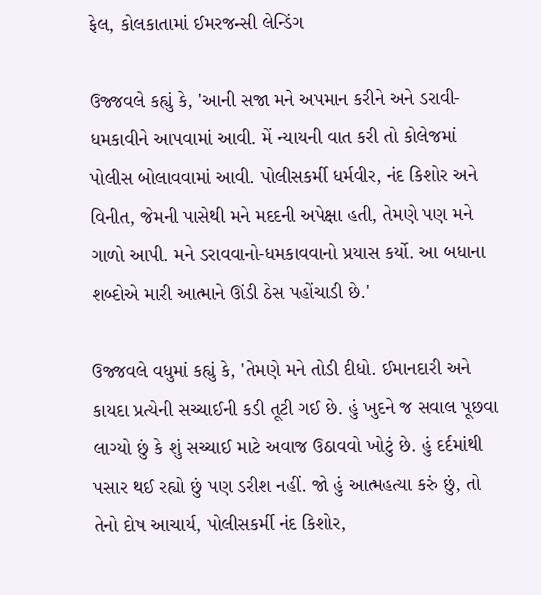ફેલ, કોલકાતામાં ઈમરજન્સી લેન્ડિંગ

ઉજ્જવલે કહ્યું કે, 'આની સજા મને અપમાન કરીને અને ડરાવી-ધમકાવીને આપવામાં આવી. મેં ન્યાયની વાત કરી તો કોલેજમાં પોલીસ બોલાવવામાં આવી. પોલીસકર્મી ધર્મવીર, નંદ કિશોર અને વિનીત, જેમની પાસેથી મને મદદની અપેક્ષા હતી, તેમણે પણ મને ગાળો આપી. મને ડરાવવાનો-ધમકાવવાનો પ્રયાસ કર્યો. આ બધાના શબ્દોએ મારી આત્માને ઊંડી ઠેસ પહોંચાડી છે.'

ઉજ્જવલે વધુમાં કહ્યું કે, 'તેમણે મને તોડી દીધો. ઈમાનદારી અને કાયદા પ્રત્યેની સચ્ચાઈની કડી તૂટી ગઈ છે. હું ખુદને જ સવાલ પૂછવા લાગ્યો છું કે શું સચ્ચાઈ માટે અવાજ ઉઠાવવો ખોટું છે. હું દર્દમાંથી પસાર થઈ રહ્યો છું પણ ડરીશ નહીં. જો હું આત્મહત્યા કરું છું, તો તેનો દોષ આચાર્ય, પોલીસકર્મી નંદ કિશોર,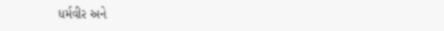ધર્મવીર અને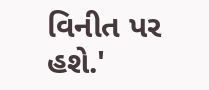વિનીત પર હશે.'